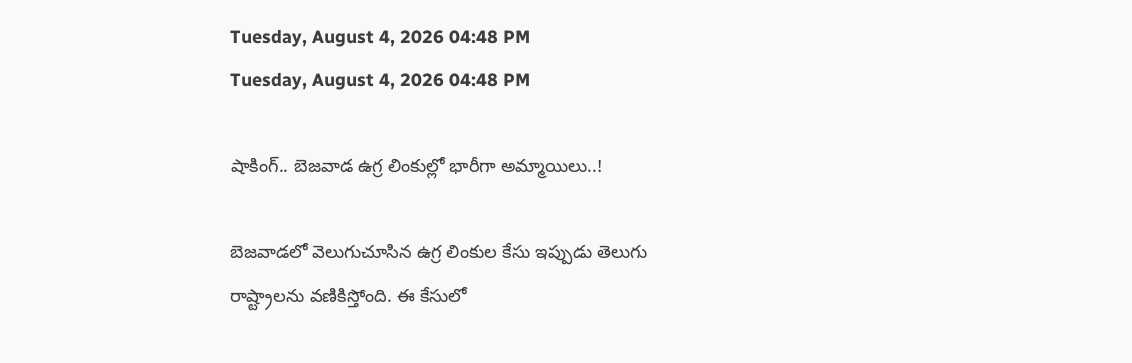Tuesday, August 4, 2026 04:48 PM
Tuesday, August 4, 2026 04:48 PM

షాకింగ్.. బెజవాడ ఉగ్ర లింకుల్లో భారీగా అమ్మాయిలు..!

బెజవాడలో వెలుగుచూసిన ఉగ్ర లింకుల కేసు ఇప్పుడు తెలుగు రాష్ట్రాలను వణికిస్తోంది. ఈ కేసులో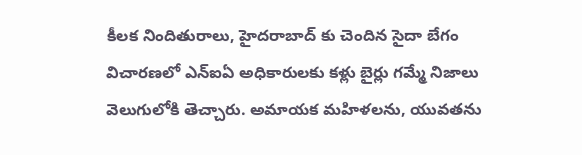కీలక నిందితురాలు, హైదరాబాద్‌ కు చెందిన సైదా బేగం విచారణలో ఎన్ఐఏ అధికారులకు కళ్లు బైర్లు గమ్మే నిజాలు వెలుగులోకి తెచ్చారు. అమాయక మహిళలను, యువతను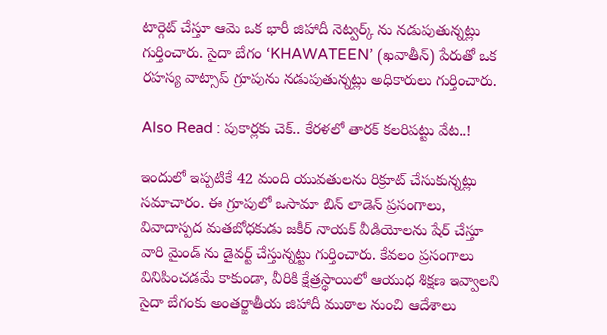టార్గెట్ చేస్తూ ఆమె ఒక భారీ జిహాదీ నెట్వర్క్‌ ను నడుపుతున్నట్లు గుర్తించారు. సైదా బేగం ‘KHAWATEEN’ (ఖవాతీన్) పేరుతో ఒక రహస్య వాట్సాప్ గ్రూపును నడుపుతున్నట్లు అధికారులు గుర్తించారు.

Also Read : పుకార్లకు చెక్.. కేరళలో తారక్ కలరిపట్టు వేట..!

ఇందులో ఇప్పటికే 42 మంది యువతులను రిక్రూట్ చేసుకున్నట్లు సమాచారం. ఈ గ్రూపులో ఒసామా బిన్ లాడెన్ ప్రసంగాలు, వివాదాస్పద మతబోధకుడు జకీర్ నాయక్ వీడియోలను షేర్ చేస్తూ వారి మైండ్ ను డైవర్ట్ చేస్తున్నట్టు గుర్తించారు. కేవలం ప్రసంగాలు వినిపించడమే కాకుండా, వీరికి క్షేత్రస్థాయిలో ఆయుధ శిక్షణ ఇవ్వాలని సైదా బేగంకు అంతర్జాతీయ జిహాదీ ముఠాల నుంచి ఆదేశాలు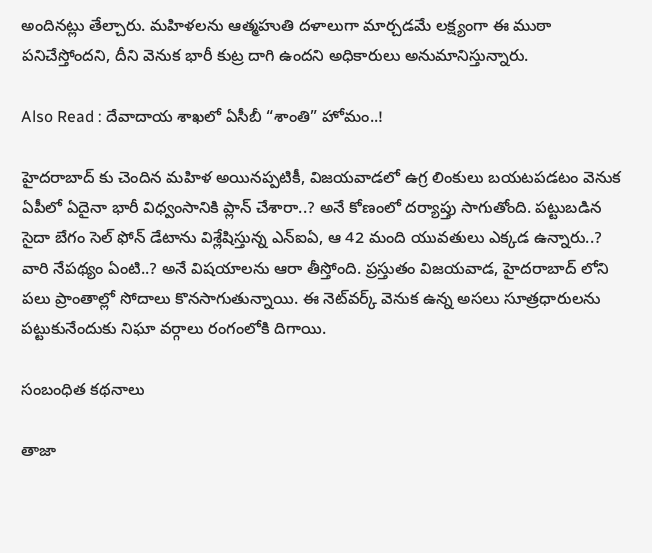అందినట్లు తేల్చారు. మహిళలను ఆత్మహుతి దళాలుగా మార్చడమే లక్ష్యంగా ఈ ముఠా పనిచేస్తోందని, దీని వెనుక భారీ కుట్ర దాగి ఉందని అధికారులు అనుమానిస్తున్నారు.

Also Read : దేవాదాయ శాఖలో ఏసీబీ “శాంతి” హోమం..!

హైదరాబాద్‌ కు చెందిన మహిళ అయినప్పటికీ, విజయవాడలో ఉగ్ర లింకులు బయటపడటం వెనుక ఏపీలో ఏదైనా భారీ విధ్వంసానికి ప్లాన్ చేశారా..? అనే కోణంలో దర్యాప్తు సాగుతోంది. పట్టుబడిన సైదా బేగం సెల్ ఫోన్ డేటాను విశ్లేషిస్తున్న ఎన్ఐఏ, ఆ 42 మంది యువతులు ఎక్కడ ఉన్నారు..? వారి నేపథ్యం ఏంటి..? అనే విషయాలను ఆరా తీస్తోంది. ప్రస్తుతం విజయవాడ, హైదరాబాద్‌ లోని పలు ప్రాంతాల్లో సోదాలు కొనసాగుతున్నాయి. ఈ నెట్‌వర్క్ వెనుక ఉన్న అసలు సూత్రధారులను పట్టుకునేందుకు నిఘా వర్గాలు రంగంలోకి దిగాయి.

సంబంధిత కథనాలు

తాజా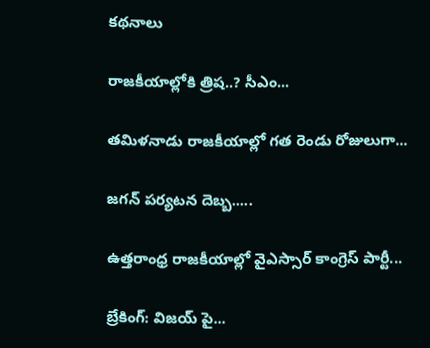కథనాలు

రాజకీయాల్లోకి త్రిష..? సీఎం...

తమిళనాడు రాజకీయాల్లో గత రెండు రోజులుగా...

జగన్ పర్యటన దెబ్బ.....

ఉత్తరాంధ్ర రాజకీయాల్లో వైఎస్సార్ కాంగ్రెస్ పార్టీ...

బ్రేకింగ్: విజయ్ పై...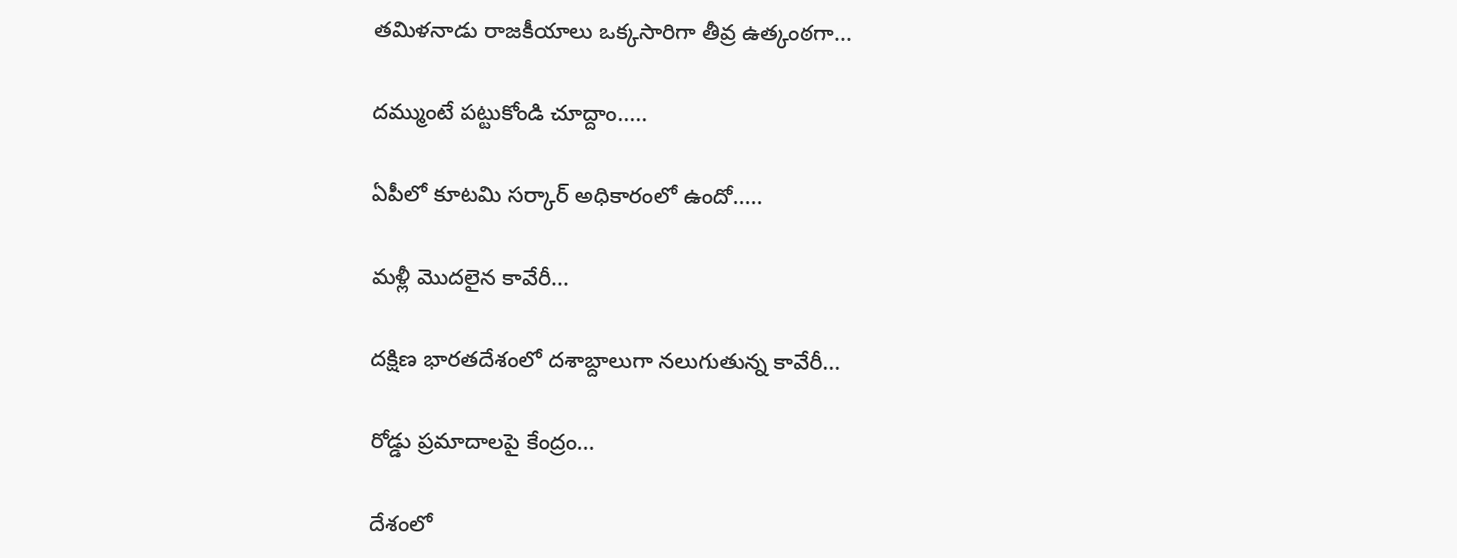తమిళనాడు రాజకీయాలు ఒక్కసారిగా తీవ్ర ఉత్కంఠగా...

దమ్ముంటే పట్టుకోండి చూద్దాం.....

ఏపీలో కూటమి సర్కార్ అధికారంలో ఉందో.....

మళ్లీ మొదలైన కావేరీ...

దక్షిణ భారతదేశంలో దశాబ్దాలుగా నలుగుతున్న కావేరీ...

రోడ్డు ప్రమాదాలపై కేంద్రం...

దేశంలో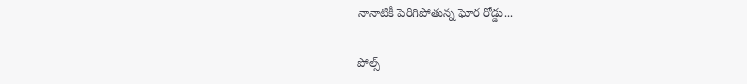నానాటికీ పెరిగిపోతున్న ఘోర రోడ్డు...

పోల్స్